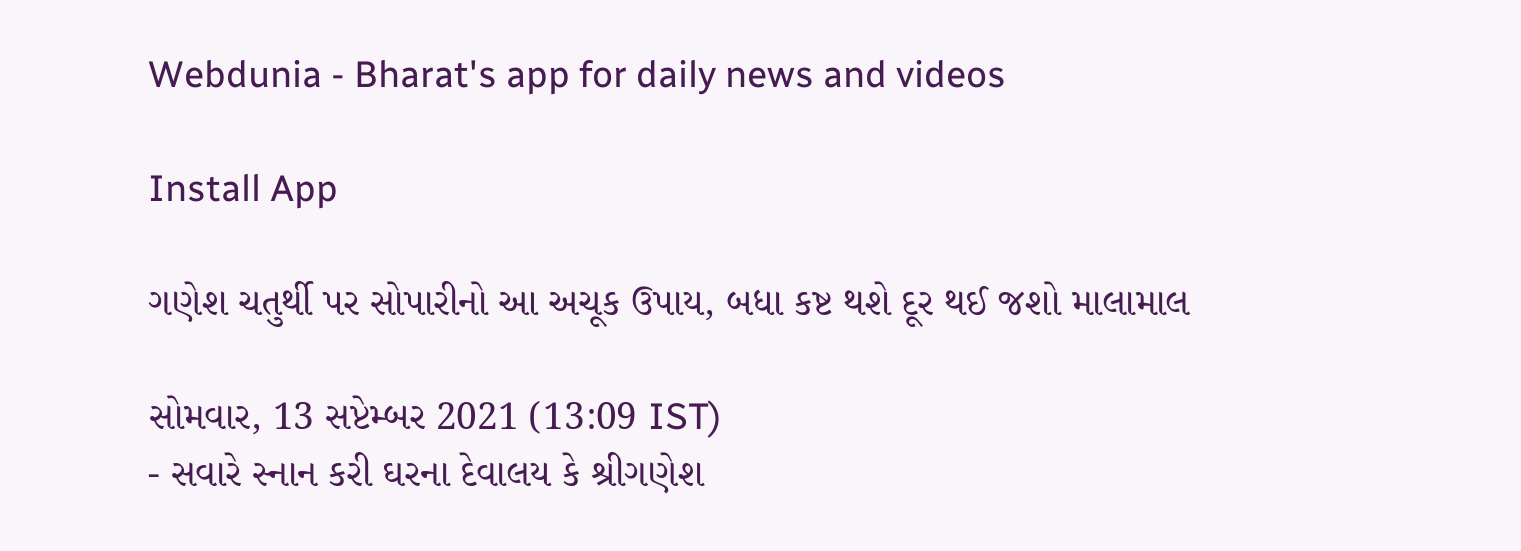Webdunia - Bharat's app for daily news and videos

Install App

ગણેશ ચતુર્થી પર સોપારીનો આ અચૂક ઉપાય, બધા કષ્ટ થશે દૂર થઈ જશો માલામાલ

સોમવાર, 13 સપ્ટેમ્બર 2021 (13:09 IST)
- સવારે સ્નાન કરી ઘરના દેવાલય કે શ્રીગણેશ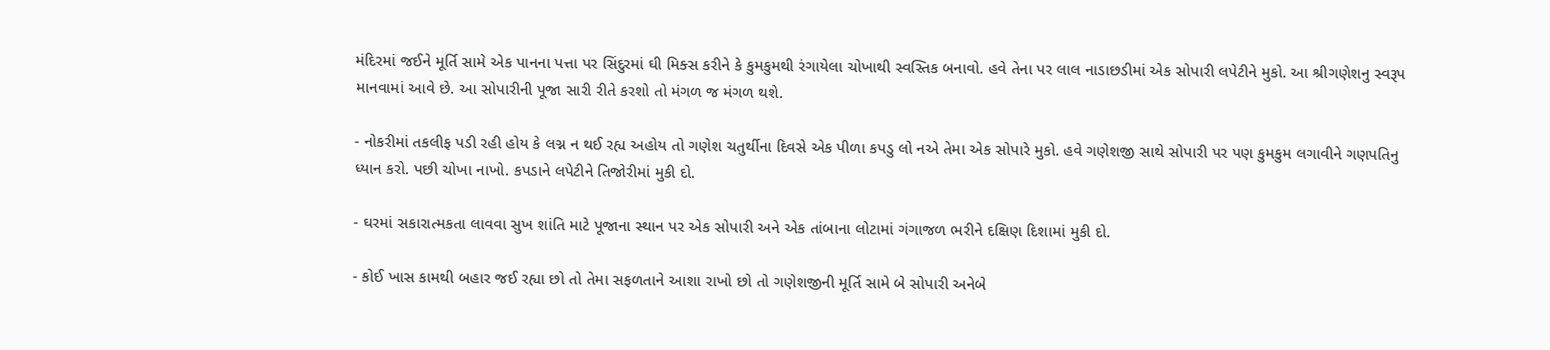મંદિરમાં જઈને મૂર્તિ સામે એક પાનના પત્તા પર સિંદુરમાં ઘી મિક્સ કરીને કે કુમકુમથી રંગાયેલા ચોખાથી સ્વસ્તિક બનાવો. હવે તેના પર લાલ નાડાછડીમાં એક સોપારી લપેટીને મુકો. આ શ્રીગણેશનુ સ્વરૂપ માનવામાં આવે છે. આ સોપારીની પૂજા સારી રીતે કરશો તો મંગળ જ મંગળ થશે.

- નોકરીમાં તકલીફ પડી રહી હોય કે લગ્ન ન થઈ રહ્ય અહોય તો ગણેશ ચતુર્થીના દિવસે એક પીળા કપડુ લો નએ તેમા એક સોપારે મુકો. હવે ગણેશજી સાથે સોપારી પર પણ કુમકુમ લગાવીને ગણપતિનુ ધ્યાન કરો. પછી ચોખા નાખો. કપડાને લપેટીને તિજોરીમાં મુકી દો.

- ઘરમાં સકારાત્મકતા લાવવા સુખ શાંતિ માટે પૂજાના સ્થાન પર એક સોપારી અને એક તાંબાના લોટામાં ગંગાજળ ભરીને દક્ષિણ દિશામાં મુકી દો.

- કોઈ ખાસ કામથી બહાર જઈ રહ્યા છો તો તેમા સફળતાને આશા રાખો છો તો ગણેશજીની મૂર્તિ સામે બે સોપારી અનેબે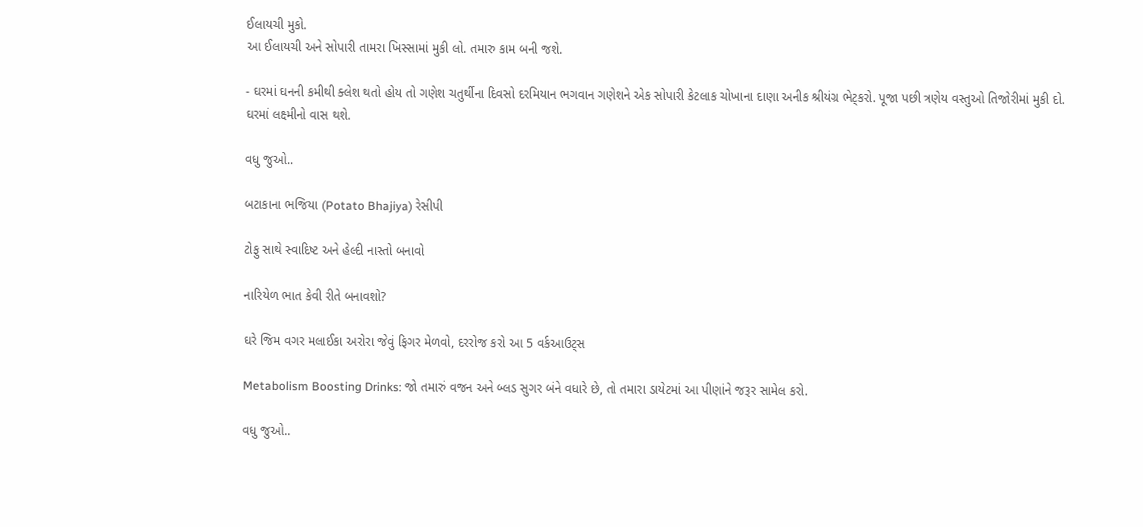ઈલાયચી મુકો.
આ ઈલાયચી અને સોપારી તામરા ખિસ્સામાં મુકી લો. તમારુ કામ બની જશે.

- ઘરમાં ઘનની કમીથી ક્લેશ થતો હોય તો ગણેશ ચતુર્થીના દિવસો દરમિયાન ભગવાન ગણેશને એક સોપારી કેટલાક ચોખાના દાણા અનીક શ્રીયંગ્ર ભેટ્કરો. પૂજા પછી ત્રણેય વસ્તુઓ તિજોરીમાં મુકી દો. ઘરમાં લક્ષ્મીનો વાસ થશે.

વધુ જુઓ..

બટાકાના ભજિયા (Potato Bhajiya) રેસીપી

ટોફુ સાથે સ્વાદિષ્ટ અને હેલ્દી નાસ્તો બનાવો

નારિયેળ ભાત કેવી રીતે બનાવશો?

ઘરે જિમ વગર મલાઈકા અરોરા જેવું ફિગર મેળવો, દરરોજ કરો આ 5 વર્કઆઉટ્સ

Metabolism Boosting Drinks: જો તમારું વજન અને બ્લડ સુગર બંને વધારે છે, તો તમારા ડાયેટમાં આ પીણાંને જરૂર સામેલ કરો.

વધુ જુઓ..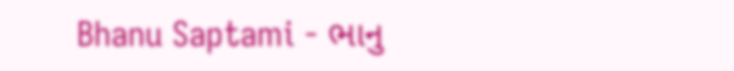Bhanu Saptami - ભાનુ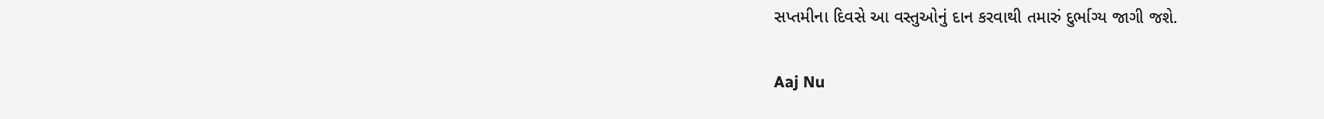સપ્તમીના દિવસે આ વસ્તુઓનું દાન કરવાથી તમારું દુર્ભાગ્ય જાગી જશે.

Aaj Nu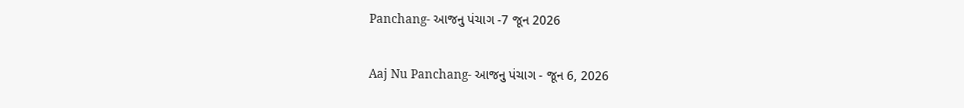Panchang- આજનુ પંચાગ -7 જૂન 2026

Aaj Nu Panchang- આજનુ પંચાગ - જૂન 6, 2026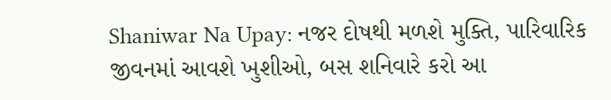Shaniwar Na Upay: નજર દોષથી મળશે મુક્તિ, પારિવારિક જીવનમાં આવશે ખુશીઓ, બસ શનિવારે કરો આ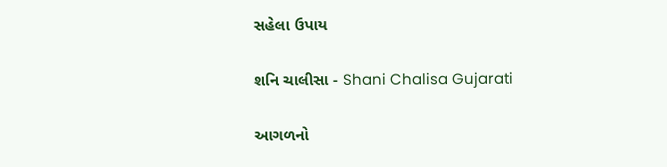સહેલા ઉપાય

શનિ ચાલીસા - Shani Chalisa Gujarati

આગળનો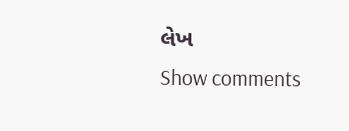લેખ
Show comments